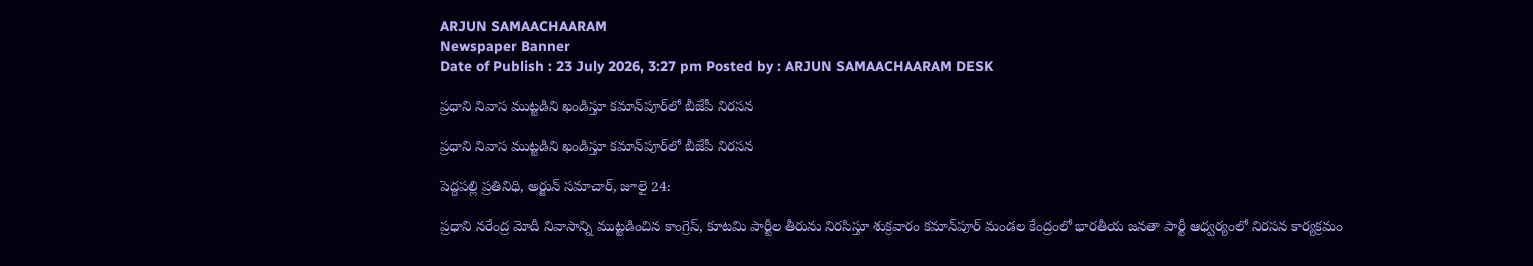ARJUN SAMAACHAARAM
Newspaper Banner
Date of Publish : 23 July 2026, 3:27 pm Posted by : ARJUN SAMAACHAARAM DESK

ప్రధాని నివాస ముట్టడిని ఖండిస్తూ కమాన్‌పూర్‌లో బీజేపీ నిరసన

ప్రధాని నివాస ముట్టడిని ఖండిస్తూ కమాన్‌పూర్‌లో బీజేపీ నిరసన

పెద్దపల్లి ప్రతినిధి, అర్జున్ సమాచార్, జూలై 24:

ప్రధాని నరేంద్ర మోదీ నివాసాన్ని ముట్టడించిన కాంగ్రెస్, కూటమి పార్టీల తీరును నిరసిస్తూ శుక్రవారం కమాన్‌పూర్ మండల కేంద్రంలో భారతీయ జనతా పార్టీ ఆధ్వర్యంలో నిరసన కార్యక్రమం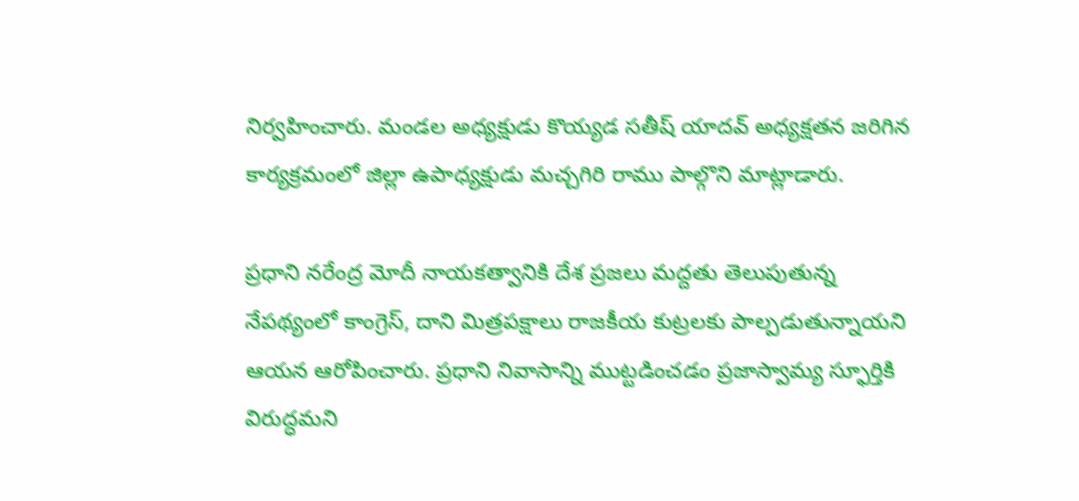నిర్వహించారు. మండల అధ్యక్షుడు కొయ్యడ సతీష్ యాదవ్ అధ్యక్షతన జరిగిన కార్యక్రమంలో జిల్లా ఉపాధ్యక్షుడు మచ్చగిరి రాము పాల్గొని మాట్లాడారు.

ప్రధాని నరేంద్ర మోదీ నాయకత్వానికి దేశ ప్రజలు మద్దతు తెలుపుతున్న నేపథ్యంలో కాంగ్రెస్, దాని మిత్రపక్షాలు రాజకీయ కుట్రలకు పాల్పడుతున్నాయని ఆయన ఆరోపించారు. ప్రధాని నివాసాన్ని ముట్టడించడం ప్రజాస్వామ్య స్ఫూర్తికి విరుద్ధమని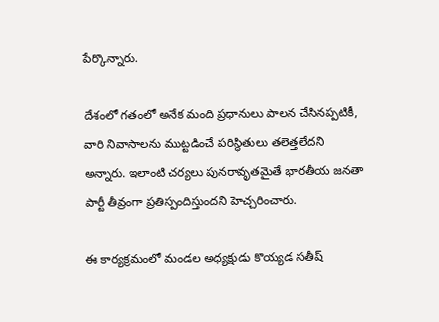పేర్కొన్నారు.

దేశంలో గతంలో అనేక మంది ప్రధానులు పాలన చేసినప్పటికీ, వారి నివాసాలను ముట్టడించే పరిస్థితులు తలెత్తలేదని అన్నారు. ఇలాంటి చర్యలు పునరావృతమైతే భారతీయ జనతా పార్టీ తీవ్రంగా ప్రతిస్పందిస్తుందని హెచ్చరించారు.

ఈ కార్యక్రమంలో మండల అధ్యక్షుడు కొయ్యడ సతీష్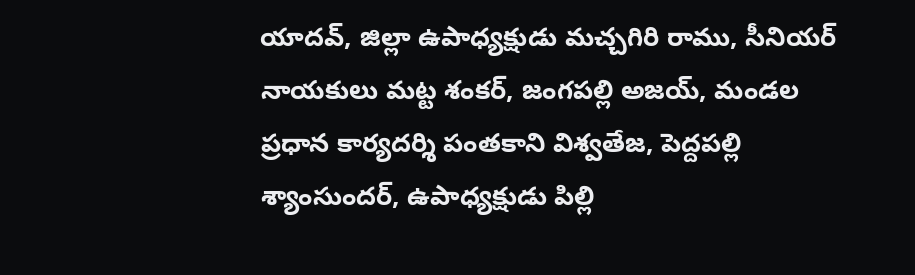యాదవ్, జిల్లా ఉపాధ్యక్షుడు మచ్చగిరి రాము, సీనియర్ నాయకులు మట్ట శంకర్, జంగపల్లి అజయ్, మండల ప్రధాన కార్యదర్శి పంతకాని విశ్వతేజ, పెద్దపల్లి శ్యాంసుందర్, ఉపాధ్యక్షుడు పిల్లి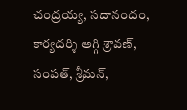చంద్రయ్య, సదానందం, కార్యదర్శి అగ్గి శ్రావణ్, సంపత్, శ్రీమన్,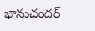భానుచందర్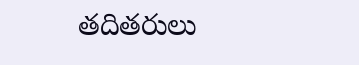తదితరులు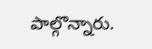పాల్గొన్నారు.